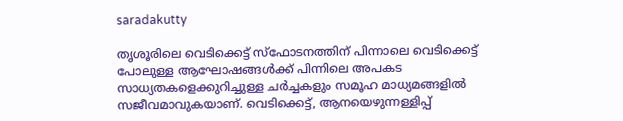saradakutty

തൃശൂരിലെ വെടിക്കെട്ട് സ്ഫോടനത്തിന് പിന്നാലെ വെടിക്കെട്ട് പോലുള്ള ആഘോഷങ്ങൾക്ക് പിന്നിലെ അപകട സാധ്യതകളെക്കുറിച്ചുള്ള ചർച്ചകളും സമൂഹ മാധ്യമങ്ങളിൽ സജീവമാവുകയാണ്. വെടിക്കെട്ട്, ആനയെഴുന്നള്ളിപ്പ്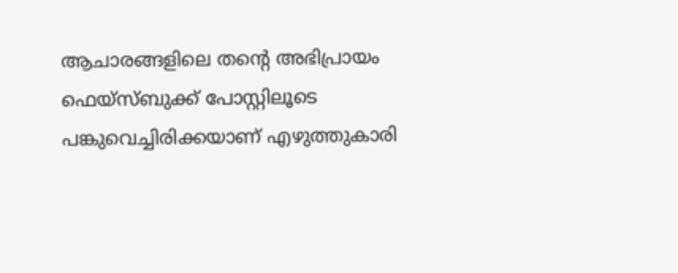ആചാരങ്ങളിലെ തന്‍റെ അഭിപ്രായം ഫെയ്‌സ്ബുക്ക് പോസ്റ്റിലൂടെ പങ്കുവെച്ചിരിക്കയാണ് എഴുത്തുകാരി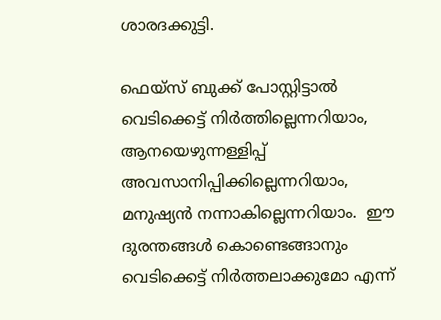ശാരദക്കുട്ടി.

ഫെയ്‌സ് ബുക്ക് പോസ്റ്റിട്ടാൽ വെടിക്കെട്ട് നിർത്തില്ലെന്നറിയാം, ആനയെഴുന്നള്ളിപ്പ് അവസാനിപ്പിക്കില്ലെന്നറിയാം, മനുഷ്യൻ നന്നാകില്ലെന്നറിയാം.  ഈ ദുരന്തങ്ങൾ കൊണ്ടെങ്ങാനും വെടിക്കെട്ട് നിർത്തലാക്കുമോ എന്ന്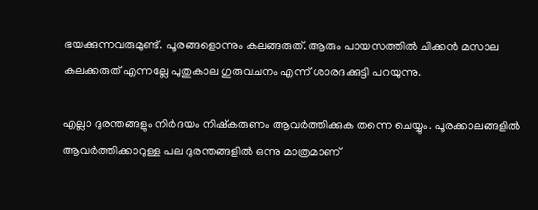ഭയക്കുന്നവരുമുണ്ട്. പൂരങ്ങളൊന്നും കലങ്ങരുത്. ആരും പായസത്തിൽ ചിക്കൻ മസാല കലക്കരുത് എന്നല്ലേ പുതുകാല ഗുരുവചനം എന്ന് ശാരദക്കുട്ടി പറയുന്നു.

എല്ലാ ദുരന്തങ്ങളും നിർദയം നിഷ്‌കരുണം ആവർത്തിക്കുക തന്നെ ചെയ്യും. പൂരക്കാലങ്ങളിൽ ആവർത്തിക്കാറുള്ള പല ദുരന്തങ്ങളിൽ ഒന്നു മാത്രമാണ്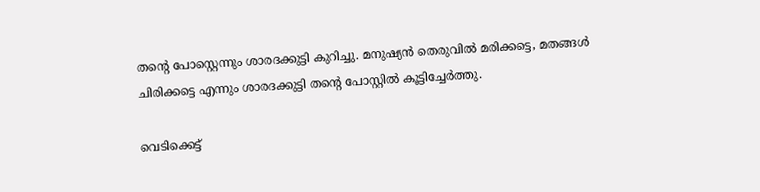തന്‍റെ പോസ്റ്റെന്നും ശാരദക്കുട്ടി കുറിച്ചു. മനുഷ്യൻ തെരുവിൽ മരിക്കട്ടെ, മതങ്ങൾ ചിരിക്കട്ടെ എന്നും ശാരദക്കുട്ടി തന്‍റെ പോസ്റ്റിൽ കൂട്ടിച്ചേർത്തു.

വെടിക്കെട്ട്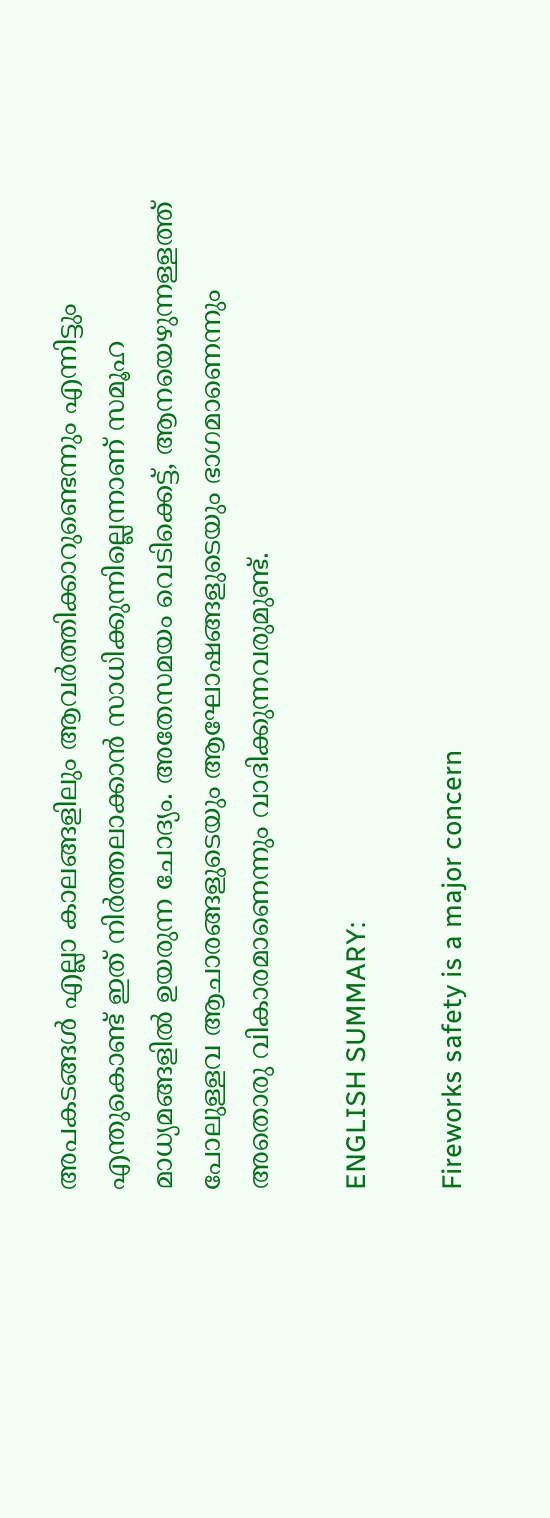അപകടങ്ങൾ എല്ലാ കാലങ്ങളിലും ആവർത്തിക്കാറുണ്ടെന്നും എന്നിട്ടും എന്തുകൊണ്ട് ഇത് നിർത്തലാക്കാൻ സാധിക്കുന്നില്ലെന്നാണ് സമൂഹ മാധ്യമങ്ങളിൽ ഉയരുന്ന ചോദ്യം. അതേസമയം വെടിക്കെട്ട്, ആനയെഴുന്നള്ളത്ത് പോലുള്ളവ ആചാരങ്ങളുടെയും ആഘോഷങ്ങളുടെയും ഭാഗമാണെന്നും അതൊരു വികാരമാണെന്നും വാദിക്കുന്നവരുമുണ്ട്.

ENGLISH SUMMARY:

Fireworks safety is a major concern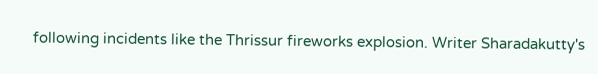following incidents like the Thrissur fireworks explosion. Writer Sharadakutty's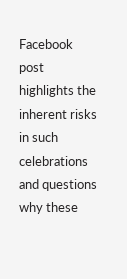Facebook post highlights the inherent risks in such celebrations and questions why these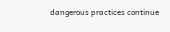dangerous practices continue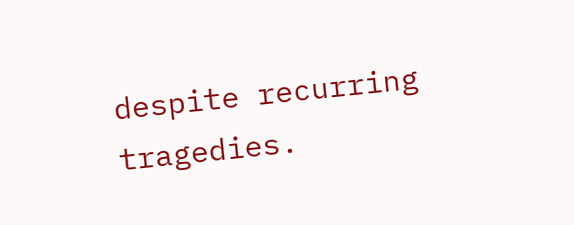despite recurring tragedies.